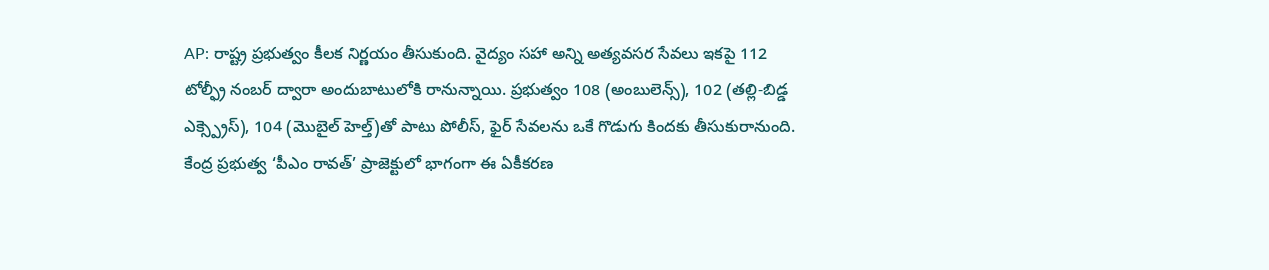AP: రాష్ట్ర ప్రభుత్వం కీలక నిర్ణయం తీసుకుంది. వైద్యం సహా అన్ని అత్యవసర సేవలు ఇకపై 112 టోల్ఫ్రీ నంబర్ ద్వారా అందుబాటులోకి రానున్నాయి. ప్రభుత్వం 108 (అంబులెన్స్), 102 (తల్లి-బిడ్డ ఎక్స్ప్రెస్), 104 (మొబైల్ హెల్త్)తో పాటు పోలీస్, ఫైర్ సేవలను ఒకే గొడుగు కిందకు తీసుకురానుంది. కేంద్ర ప్రభుత్వ ‘పీఎం రావత్’ ప్రాజెక్టులో భాగంగా ఈ ఏకీకరణ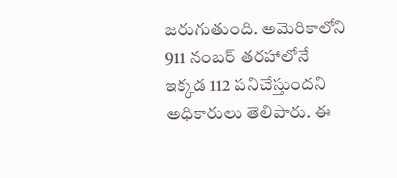జరుగుతుంది. అమెరికాలోని 911 నంబర్ తరహాలోనే ఇక్కడ 112 పనిచేస్తుందని అధికారులు తెలిపారు. ఈ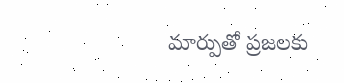మార్పుతో ప్రజలకు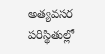అత్యవసర పరిస్థితుల్లో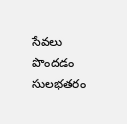సేవలు పొందడం సులభతరం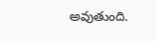అవుతుంది.